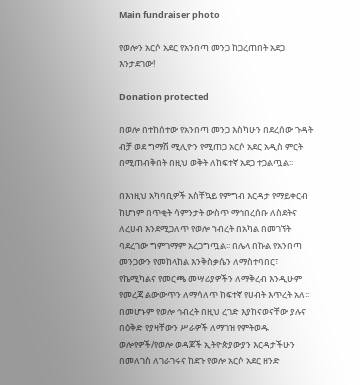Main fundraiser photo

የወሎን አርሶ አደር የአንበጣ መንጋ ከጋረጠበት አደጋ እንታደገው!

Donation protected

በወሎ በተከሰተው የአንበጣ መንጋ እስካሁን በደረሰው ጉዳት ብቻ ወደ ግማሽ ሚሊዮን የሚጠጋ አርሶ አደር አዲስ ምርት በሚጠብቅበት በዚህ ወቅት ለከፍተኛ አደጋ ተጋልጧል፡፡

በእነዚህ አካባቢዎች አስቸኳይ የምግብ እርዳታ የማይቀርብ ከሆነም በጥቂት ሳምንታት ውስጥ ማኅበረሰቡ ለስደትና ለረሀብ እንደሚጋለጥ የወሎ ኀብረት በአካል በመገኘት ባደረገው ግምገማም አረጋግጧል፡፡ በሌላ በኩል የአንበጣ መንጋውን የመከላከል እንቅስቃሴን ለማስተባበር፣ የኬሚካልና የመርጫ መሣሪያዎችን ለማቅረብ እንዲሁም የመረጃ ልውውጥን ለማሳለጥ ከፍተኛ የሀብት እጥረት አለ፡፡ በመሆኑም የወሎ ኅብረት በዚህ ረገድ እያከናወናቸው ያሉና በዕቅድ የያዛቸውን ሥራዎች ለማገዝ የምትወዱ ወሎየዎች/የወሎ ወዳጆች ኢትዮጵያውያን እርዳታችሁን በመለገስ ለገራገሩና ከደጉ የወሎ አርሶ አደር ዘንድ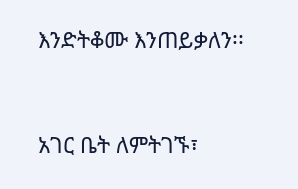እንድትቆሙ እንጠይቃለን፡፡


አገር ቤት ለምትገኙ፣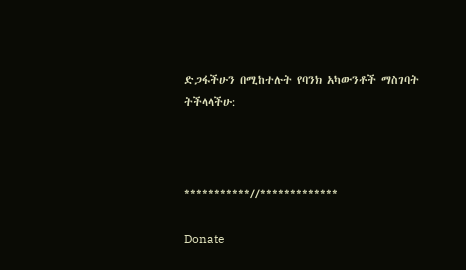ድጋፋችሁን በሚከተሉት የባንክ አካውንቶች ማስገባት ትችላላችሁ:



***********//*************

Donate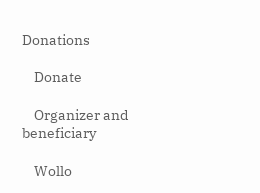Donations

    Donate

    Organizer and beneficiary

    Wollo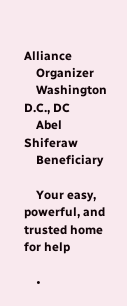Alliance
    Organizer
    Washington D.C., DC
    Abel Shiferaw
    Beneficiary

    Your easy, powerful, and trusted home for help

    •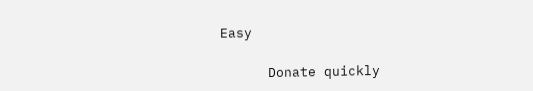Easy

      Donate quickly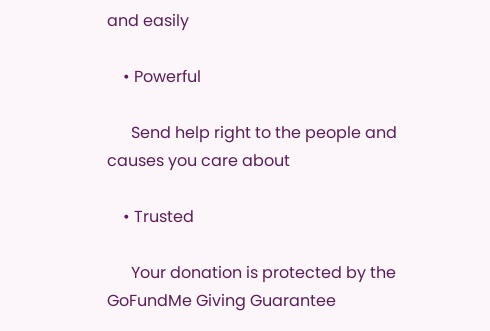and easily

    • Powerful

      Send help right to the people and causes you care about

    • Trusted

      Your donation is protected by the GoFundMe Giving Guarantee